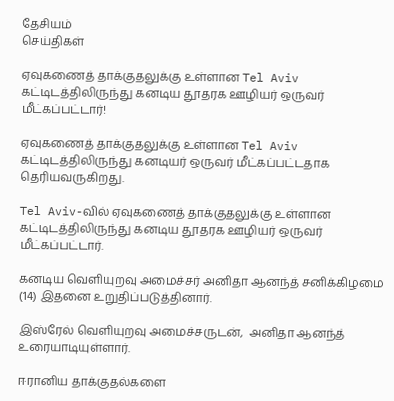தேசியம்
செய்திகள்

ஏவுகணைத் தாக்குதலுக்கு உள்ளான Tel Aviv கட்டிடத்திலிருந்து கனடிய தூதரக ஊழியர் ஒருவர் மீட்கப்பட்டார்!

ஏவுகணைத் தாக்குதலுக்கு உள்ளான Tel Aviv கட்டிடத்திலிருந்து கனடியர் ஒருவர் மீட்கப்பட்டதாக தெரியவருகிறது.

Tel Aviv-வில் ஏவுகணைத் தாக்குதலுக்கு உள்ளான கட்டிடத்திலிருந்து கனடிய தூதரக ஊழியர் ஒருவர் மீட்கப்பட்டார்.

கனடிய வெளியுறவு அமைச்சர் அனிதா ஆனந்த் சனிக்கிழமை  (14) இதனை உறுதிப்படுத்தினார்.

இஸ்ரேல் வெளியுறவு அமைச்சருடன்,  அனிதா ஆனந்த் உரையாடியுள்ளார்.

ஈரானிய தாக்குதல்களை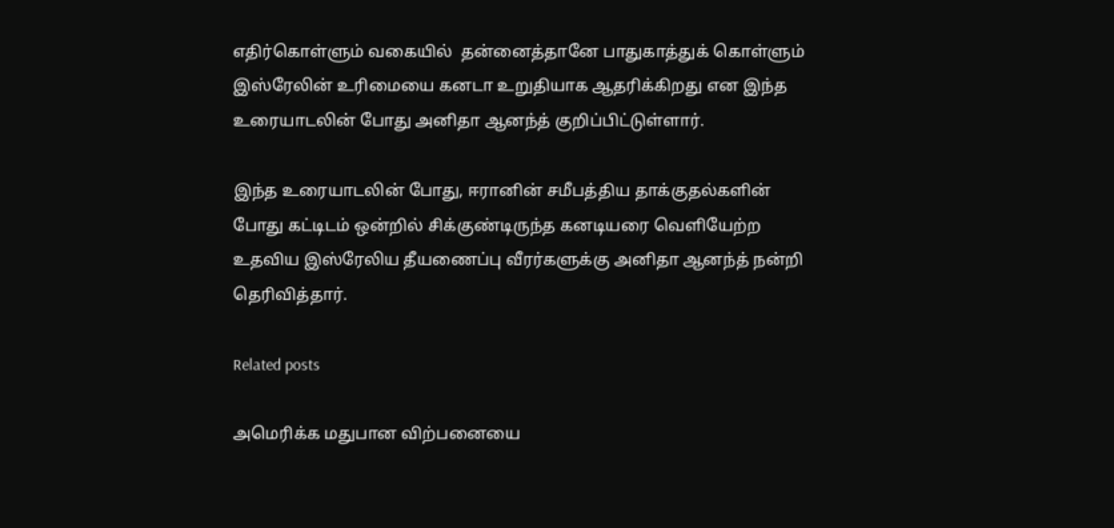எதிர்கொள்ளும் வகையில்  தன்னைத்தானே பாதுகாத்துக் கொள்ளும் இஸ்ரேலின் உரிமையை கனடா உறுதியாக ஆதரிக்கிறது என இந்த உரையாடலின் போது அனிதா ஆனந்த் குறிப்பிட்டுள்ளார்.

இந்த உரையாடலின் போது, ஈரானின் சமீபத்திய தாக்குதல்களின் போது கட்டிடம் ஒன்றில் சிக்குண்டிருந்த கனடியரை வெளியேற்ற உதவிய இஸ்ரேலிய தீயணைப்பு வீரர்களுக்கு அனிதா ஆனந்த் நன்றி தெரிவித்தார்.

Related posts

அமெரிக்க மதுபான விற்பனையை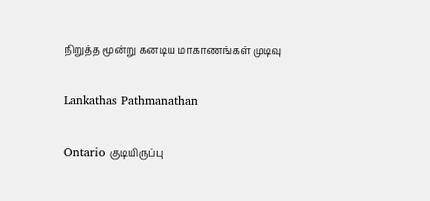நிறுத்த மூன்று கனடிய மாகாணங்கள் முடிவு

Lankathas Pathmanathan

Ontario குடியிருப்பு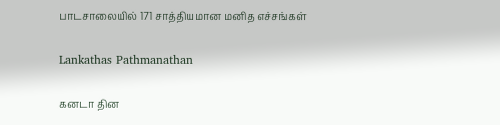பாடசாலையில் 171 சாத்தியமான மனித எச்சங்கள்

Lankathas Pathmanathan

கனடா தின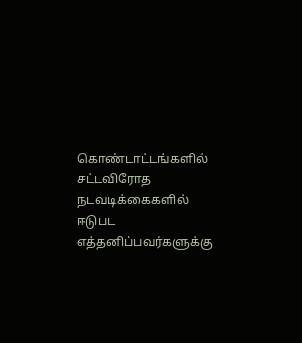கொண்டாட்டங்களில் சட்டவிரோத நடவடிக்கைகளில் ஈடுபட எத்தனிப்பவர்களுக்கு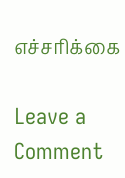எச்சரிக்கை

Leave a Comment